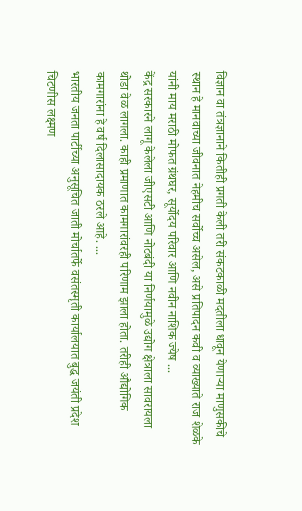विज्ञान वा तंत्रज्ञानाने कितीही प्रगती केली तरी संकटकाळी मदतीला धावून येणाऱ्या माणुसकीचे स्थान हे मानवाच्या जीवनात नेहमीच सर्वोच्च असेल, असे प्रतिपादन कवी व व्याख्याते राज शेळके यांनी माय मराठी मोफत ग्रंथघर, सूर्योदय परिवार आणि नवीन नाशिक ज्येष ...
केंद्र सरकारने लागू केलेला जीएसटी आणि नोटबंदी या निर्णयामुळे उद्योग क्षेत्राला सावरायला थोडा वेळ लागला. काही प्रमाणात कामगारांवरही परिणाम झाला होता. तरीही औद्योगिक कामगारांना हे वर्ष दिलासादायक ठरले आहे. ...
भारतीय जनता पार्टीच्या अनुसूचित जाती मोर्चातर्फे वसंतस्मृती कार्यालयात बुद्ध जयंती प्रदेश चिटणीस लक्ष्मण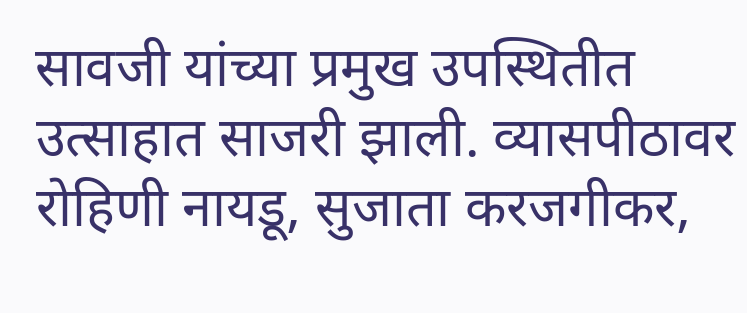सावजी यांच्या प्रमुख उपस्थितीत उत्साहात साजरी झाली. व्यासपीठावर रोहिणी नायडू, सुजाता करजगीकर,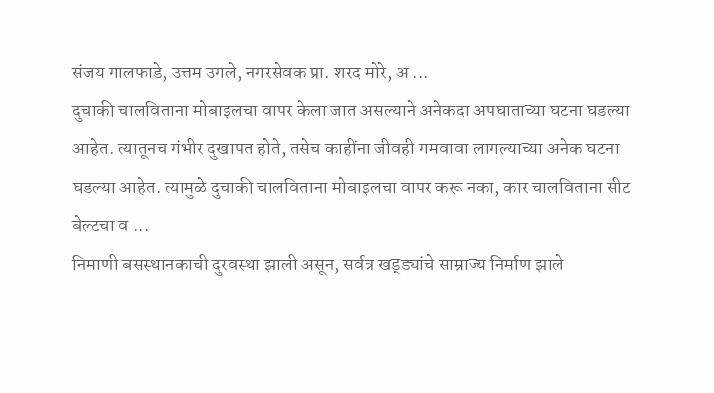संजय गालफाडे, उत्तम उगले, नगरसेवक प्रा. शरद मोरे, अ ...
दुचाकी चालविताना मोबाइलचा वापर केला जात असल्याने अनेकदा अपघाताच्या घटना घडल्या आहेत. त्यातूनच गंभीर दुखापत होते, तसेच काहींना जीवही गमवावा लागल्याच्या अनेक घटना घडल्या आहेत. त्यामुळे दुचाकी चालविताना मोबाइलचा वापर करू नका, कार चालविताना सीट बेल्टचा व ...
निमाणी बसस्थानकाची दुरवस्था झाली असून, सर्वत्र खड्ड्यांचे साम्राज्य निर्माण झाले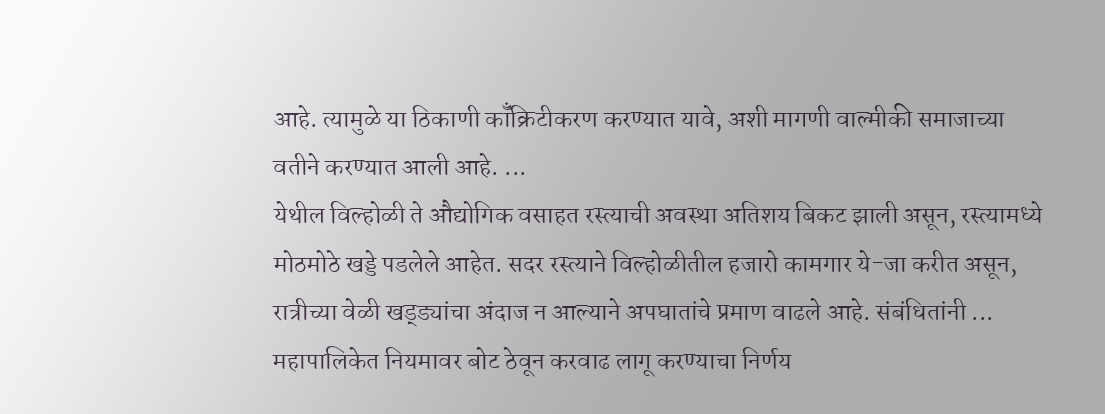आहे. त्यामुळे या ठिकाणी कॉँक्रिटीकरण करण्यात यावे, अशी मागणी वाल्मीकी समाजाच्या वतीने करण्यात आली आहे. ...
येथील विल्होळी ते औद्योगिक वसाहत रस्त्याची अवस्था अतिशय बिकट झाली असून, रस्त्यामध्ये मोठमोठे खड्डे पडलेले आहेत. सदर रस्त्याने विल्होळीतील हजारो कामगार ये-जा करीत असून, रात्रीच्या वेळी खड्ड्यांचा अंदाज न आल्याने अपघातांचे प्रमाण वाढले आहे. संबंधितांनी ...
महापालिकेत नियमावर बोट ठेवून करवाढ लागू करण्याचा निर्णय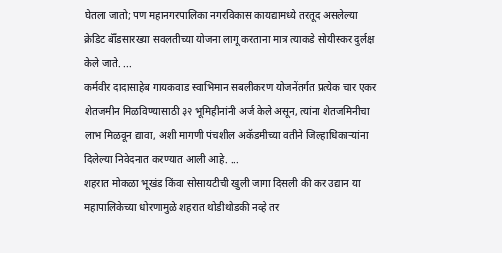घेतला जातो; पण महानगरपालिका नगरविकास कायद्यामध्ये तरतूद असलेल्या क्रेडिट बॉँडसारख्या सवलतीच्या योजना लागू करताना मात्र त्याकडे सोयीस्कर दुर्लक्ष केले जाते. ...
कर्मवीर दादासाहेब गायकवाड स्वाभिमान सबलीकरण योजनेंतर्गत प्रत्येक चार एकर शेतजमीन मिळविण्यासाठी ३२ भूमिहीनांनी अर्ज केले असून, त्यांना शेतजमिनीचा लाभ मिळवून द्यावा, अशी मागणी पंचशील अकॅडमीच्या वतीने जिल्हाधिकाऱ्यांना दिलेल्या निवेदनात करण्यात आली आहे. ...
शहरात मोकळा भूखंड किंवा सोसायटीची खुली जागा दिसली की कर उद्यान या महापालिकेच्या धोरणामुळे शहरात थोडीथोडकी नव्हे तर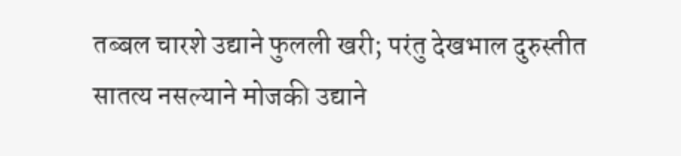तब्बल चारशे उद्याने फुलली खरी; परंतु देखभाल दुरुस्तीत सातत्य नसल्याने मोजकी उद्याने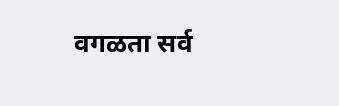वगळता सर्व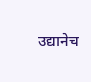उद्यानेच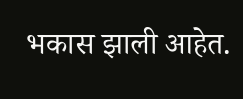भकास झाली आहेत.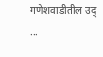गणेशवाडीतील उद् ...